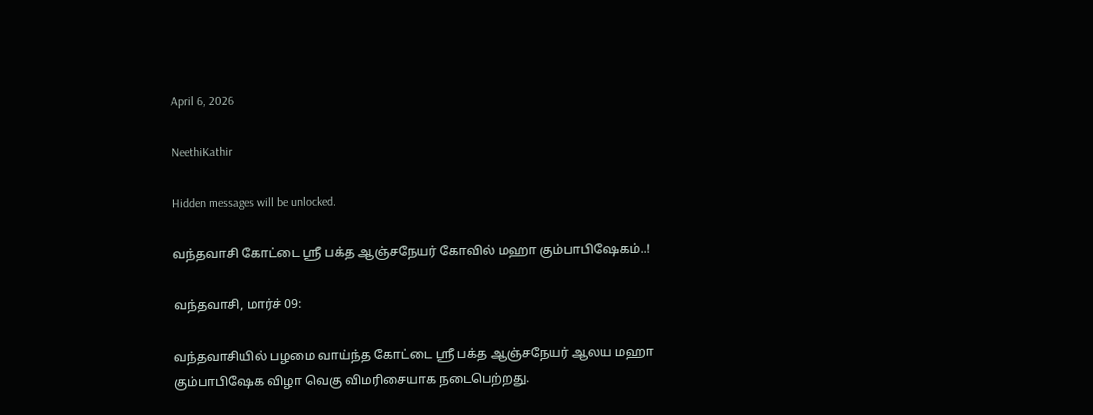April 6, 2026

NeethiKathir

Hidden messages will be unlocked.

வந்தவாசி கோட்டை ஸ்ரீ பக்த ஆஞ்சநேயர் கோவில் மஹா கும்பாபிஷேகம்..!

வந்தவாசி, மார்ச் 09:

வந்தவாசியில் பழமை வாய்ந்த கோட்டை ஸ்ரீ பக்த ஆஞ்சநேயர் ஆலய மஹா கும்பாபிஷேக விழா வெகு விமரிசையாக நடைபெற்றது.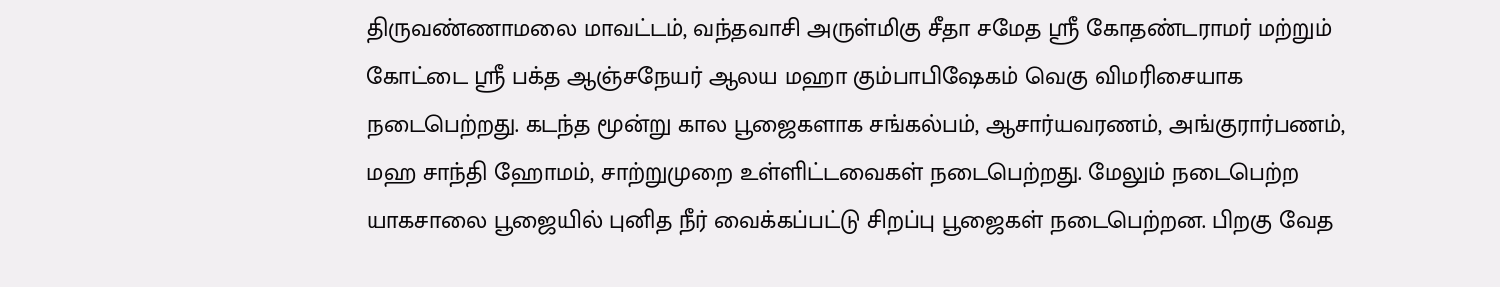திருவண்ணாமலை மாவட்டம், வந்தவாசி அருள்மிகு சீதா சமேத ஶ்ரீ கோதண்டராமர் மற்றும் கோட்டை ஸ்ரீ பக்த ஆஞ்சநேயர் ஆலய மஹா கும்பாபிஷேகம் வெகு விமரிசையாக நடைபெற்றது. கடந்த மூன்று கால பூஜைகளாக சங்கல்பம், ஆசார்யவரணம், அங்குரார்பணம், மஹ சாந்தி ஹோமம், சாற்றுமுறை உள்ளிட்டவைகள் நடைபெற்றது. மேலும் நடைபெற்ற யாகசாலை பூஜையில் புனித நீர் வைக்கப்பட்டு சிறப்பு பூஜைகள் நடைபெற்றன. பிறகு வேத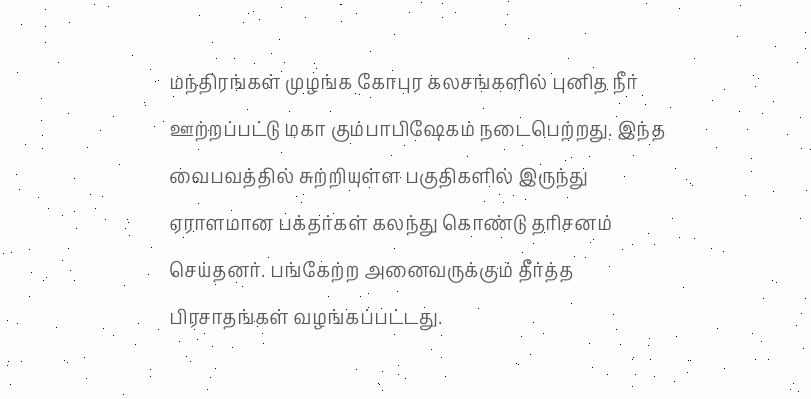மந்திரங்கள் முழங்க கோபுர கலசங்களில் புனித நீர் ஊற்றப்பட்டு மகா கும்பாபிஷேகம் நடைபெற்றது. இந்த வைபவத்தில் சுற்றியுள்ள பகுதிகளில் இருந்து ஏராளமான பக்தர்கள் கலந்து கொண்டு தரிசனம் செய்தனர். பங்கேற்ற அனைவருக்கும் தீர்த்த பிரசாதங்கள் வழங்கப்பட்டது.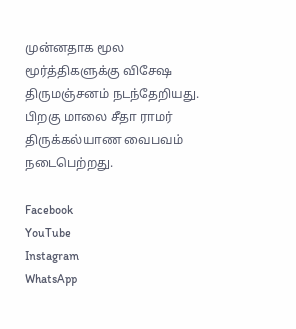முன்னதாக மூல மூர்த்திகளுக்கு விசேஷ திருமஞ்சனம் நடந்தேறியது. பிறகு மாலை சீதா ராமர் திருக்கல்யாண வைபவம் நடைபெற்றது.

Facebook
YouTube
Instagram
WhatsApp